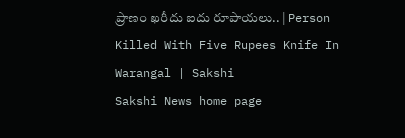ప్రాణం ఖరీదు ఐదు రూపాయలు.. | Person Killed With Five Rupees Knife In Warangal | Sakshi
Sakshi News home page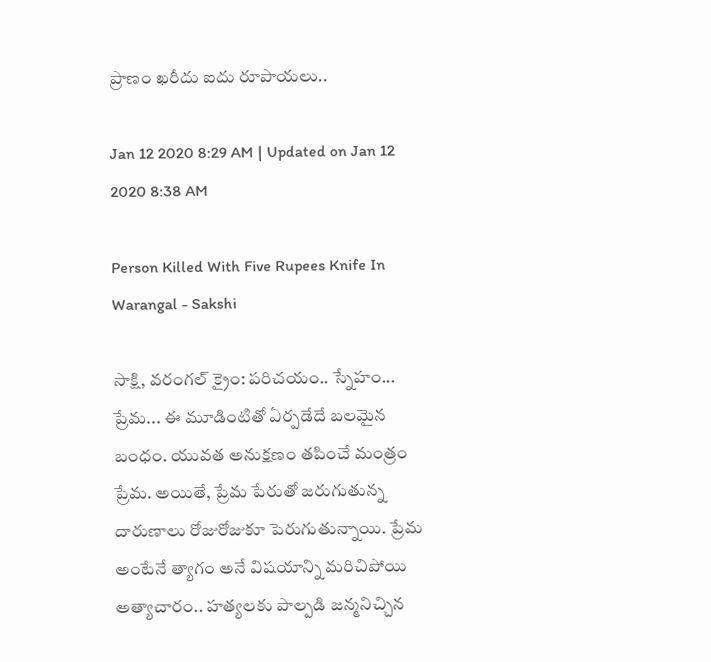ప్రాణం ఖరీదు ఐదు రూపాయలు..

Jan 12 2020 8:29 AM | Updated on Jan 12 2020 8:38 AM

Person Killed With Five Rupees Knife In Warangal - Sakshi

సాక్షి, వరంగల్‌ క్రైం: పరిచయం.. స్నేహం... ప్రేమ... ఈ మూడింటితో ఏర్పడేదే బలమైన బంధం. యువత అనుక్షణం తపించే మంత్రం ప్రేమ. అయితే, ప్రేమ పేరుతో జరుగుతున్న దారుణాలు రోజురోజుకూ పెరుగుతున్నాయి. ప్రేమ అంటేనే త్యాగం అనే విషయాన్ని మరిచిపోయి అత్యాచారం.. హత్యలకు పాల్పడి జన్మనిచ్చిన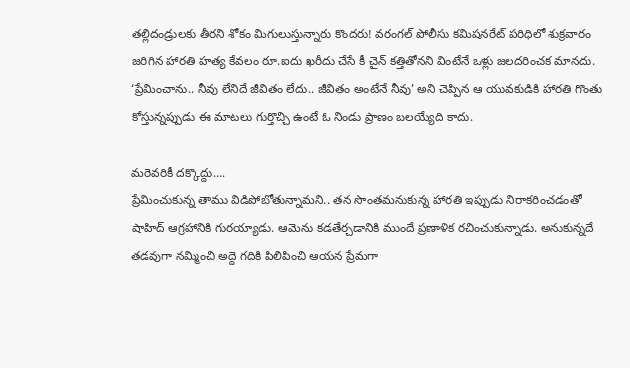తల్లిదండ్రులకు తీరని శోకం మిగులుస్తున్నారు కొందరు! వరంగల్‌ పోలీసు కమిషనరేట్‌ పరిధిలో శుక్రవారం జరిగిన హారతి హత్య కేవలం రూ.ఐదు ఖరీదు చేసే కీ చైన్‌ కత్తితోనని వింటేనే ఒళ్లు జలదరించక మానదు. ‘ప్రేమించాను.. నీవు లేనిదే జీవితం లేదు.. జీవితం అంటేనే నీవు’ అని చెప్పిన ఆ యువకుడికి హారతి గొంతు కోస్తున్నప్పుడు ఈ మాటలు గుర్తొచ్చి ఉంటే ఓ నిండు ప్రాణం బలయ్యేది కాదు.

మరెవరికీ దక్కొద్దు....
ప్రేమించుకున్న తాము విడిపోబోతున్నామని.. తన సొంతమనుకున్న హారతి ఇప్పుడు నిరాకరించడంతో షాహిద్‌ ఆగ్రహానికి గురయ్యాడు. ఆమెను కడతేర్చడానికి ముందే ప్రణాళిక రచించుకున్నాడు. అనుకున్నదే తడవుగా నమ్మించి అద్దె గదికి పిలిపించి ఆయన ప్రేమగా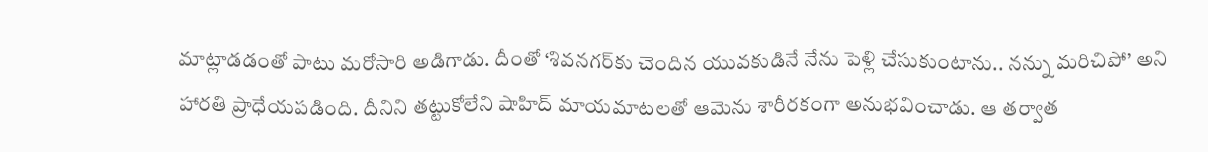మాట్లాడడంతో పాటు మరోసారి అడిగాడు. దీంతో ‘శివనగర్‌కు చెందిన యువకుడినే నేను పెళ్లి చేసుకుంటాను.. నన్ను మరిచిపో’ అని హారతి ప్రాధేయపడింది. దీనిని తట్టుకోలేని షాహిద్‌ మాయమాటలతో ఆమెను శారీరకంగా అనుభవించాడు. ఆ తర్వాత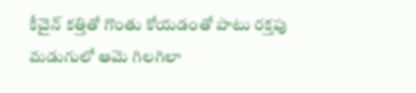కీచైన్‌ కత్తితో గొంతు కోయడంతో పాటు రక్తపు మడుగులో ఆమె గిలగిలా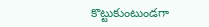కొట్టుకుంటుండగా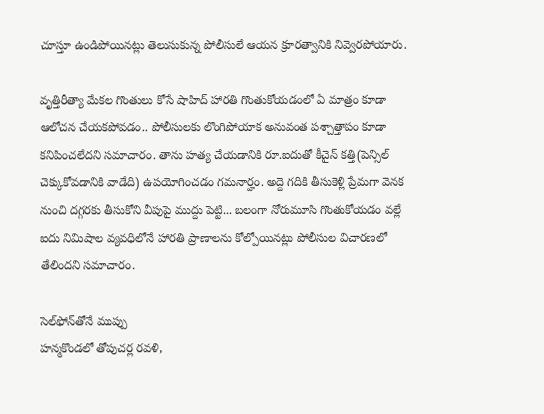చూస్తూ ఉండిపోయినట్లు తెలుసుకున్న పోలీసులే ఆయన క్రూరత్వానికి నివ్వెరపోయారు.

వృత్తిరీత్యా మేకల గొంతులు కోసే షాహిద్‌ హారతి గొంతుకోయడంలో ఏ మాత్రం కూడా ఆలోచన చేయకపోవడం.. పోలీసులకు లొంగిపోయాక అనువంత పశ్చాత్తాపం కూడా కనిపించలేదని సమాచారం. తాను హత్య చేయడానికి రూ.ఐదుతో కీచైన్‌ కత్తి(పెన్సిల్‌ చెక్కుకోవడానికి వాడేది) ఉపయోగించడం గమనార్హం. అద్దె గదికి తీసుకెళ్లి ప్రేమగా వెనక నుంచి దగ్గరకు తీసుకోని వీపుపై ముద్దు పెట్టి... బలంగా నోరుమూసి గొంతుకోయడం వల్లే ఐదు నిమిషాల వ్యవధిలోనే హారతి ప్రాణాలను కోల్పోయినట్లు పోలీసుల విచారణలో తేలిందని సమాచారం.

సెల్‌ఫోన్‌తోనే ముప్పు
హన్మకొండలో తోపుచర్ల రవళి,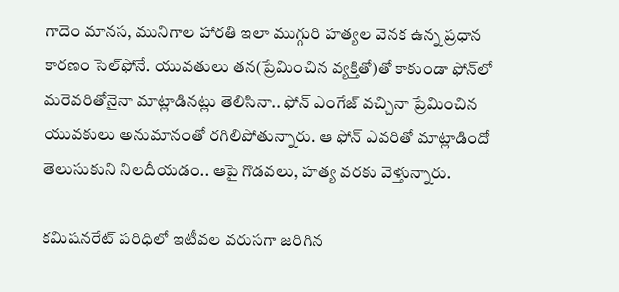గాదెం మానస, మునిగాల హారతి ఇలా ముగ్గురి హత్యల వెనక ఉన్న ప్రధాన కారణం సెల్‌ఫోనే. యువతులు తన(ప్రేమించిన వ్యక్తితో)తో కాకుండా ఫోన్‌లో మరెవరితోనైనా మాట్లాడినట్లు తెలిసినా.. ఫోన్‌ ఎంగేజ్‌ వచ్చినా ప్రేమించిన యువకులు అనుమానంతో రగిలిపోతున్నారు. ఆ ఫోన్‌ ఎవరితో మాట్లాడిందో తెలుసుకుని నిలదీయడం.. ఆపై గొడవలు, హత్య వరకు వెళ్తున్నారు.

కమిషనరేట్‌ పరిధిలో ఇటీవల వరుసగా జరిగిన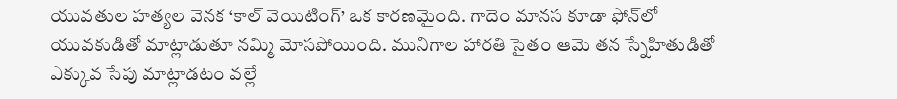యువతుల హత్యల వెనక ‘కాల్‌ వెయిటింగ్‌’ ఒక కారణమైంది. గాదెం మానస కూడా ఫోన్‌లో యువకుడితో మాట్లాడుతూ నమ్మి మోసపోయింది. మునిగాల హారతి సైతం ఆమె తన స్నేహితుడితో ఎక్కువ సేపు మాట్లాడటం వల్లే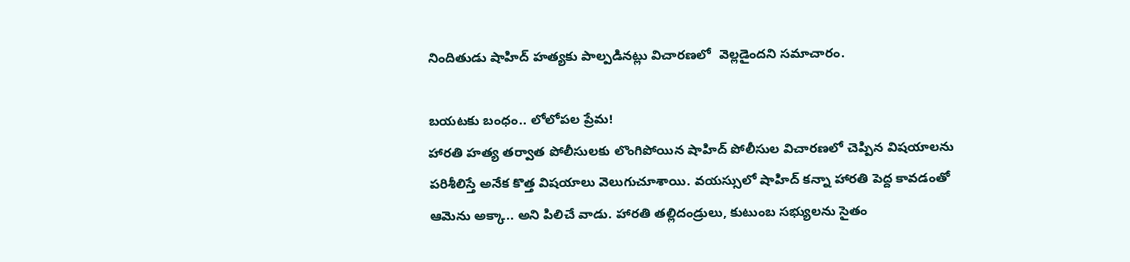నిందితుడు షాహిద్‌ హత్యకు పాల్పడినట్లు విచారణలో  వెల్లడైందని సమాచారం.

బయటకు బంధం.. లోలోపల ప్రేమ!
హారతి హత్య తర్వాత పోలీసులకు లొంగిపోయిన షాహిద్‌ పోలీసుల విచారణలో చెప్పిన విషయాలను పరిశీలిస్తే అనేక కొత్త విషయాలు వెలుగుచూశాయి. వయస్సులో షాహిద్‌ కన్నా హారతి పెద్ద కావడంతో ఆమెను అక్కా.. అని పిలిచే వాడు. హారతి తల్లిదండ్రులు, కుటుంబ సభ్యులను సైతం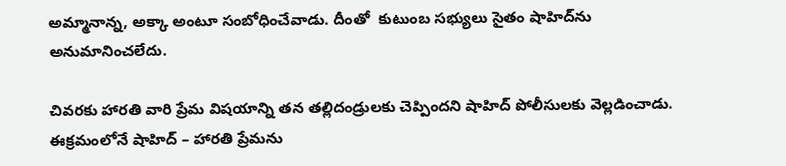అమ్మానాన్న, అక్కా అంటూ సంబోధించేవాడు. దీంతో  కుటుంబ సభ్యులు సైతం షాహిద్‌ను అనుమానించలేదు.

చివరకు హారతి వారి ప్రేమ విషయాన్ని తన తల్లిదండ్రులకు చెప్పిందని షాహిద్‌ పోలీసులకు వెల్లడించాడు. ఈక్రమంలోనే షాహిద్‌ – హారతి ప్రేమను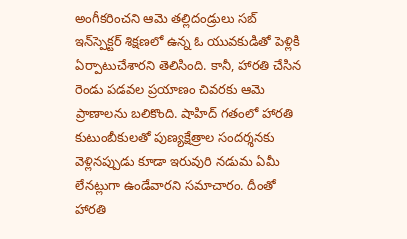అంగీకరించని ఆమె తల్లిదండ్రులు సబ్‌ ఇన్‌స్పెక్టర్‌ శిక్షణలో ఉన్న ఓ యువకుడితో పెళ్లికి ఏర్పాటుచేశారని తెలిసింది. కానీ, హారతి చేసిన రెండు పడవల ప్రయాణం చివరకు ఆమె ప్రాణాలను బలికొంది. షాహిద్‌ గతంలో హారతి కుటుంబీకులతో పుణ్యక్షేత్రాల సందర్శనకు వెళ్లినప్పుడు కూడా ఇరువురి నడుమ ఏమీ లేనట్లుగా ఉండేవారని సమాచారం. దీంతో హారతి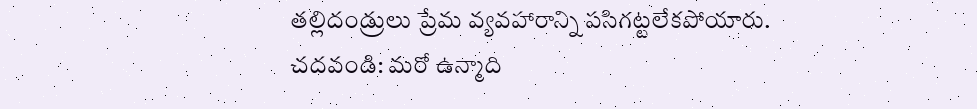తల్లిదండ్రులు ప్రేమ వ్యవహారాన్ని పసిగట్టలేకపోయారు.
చదవండి: మరో ఉన్మాది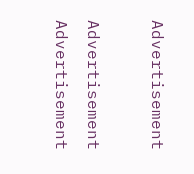Advertisement

Advertisement
Advertisement